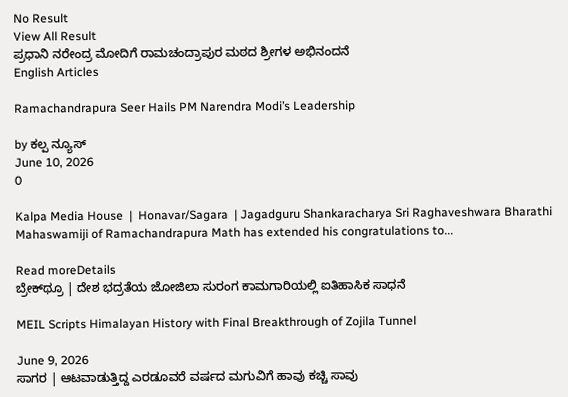No Result
View All Result
ಪ್ರಧಾನಿ ನರೇಂದ್ರ ಮೋದಿಗೆ ರಾಮಚಂದ್ರಾಪುರ ಮಠದ ಶ್ರೀಗಳ ಅಭಿನಂದನೆ
English Articles

Ramachandrapura Seer Hails PM Narendra Modi’s Leadership

by ಕಲ್ಪ ನ್ಯೂಸ್
June 10, 2026
0

Kalpa Media House  |  Honavar/Sagara  | Jagadguru Shankaracharya Sri Raghaveshwara Bharathi Mahaswamiji of Ramachandrapura Math has extended his congratulations to...

Read moreDetails
ಬ್ರೇಕ್‌ಥ್ರೂ | ದೇಶ ಭದ್ರತೆಯ ಜೋಜಿಲಾ ಸುರಂಗ ಕಾಮಗಾರಿಯಲ್ಲಿ ಐತಿಹಾಸಿಕ ಸಾಧನೆ

MEIL Scripts Himalayan History with Final Breakthrough of Zojila Tunnel

June 9, 2026
ಸಾಗರ | ಆಟವಾಡುತ್ತಿದ್ದ ಎರಡೂವರೆ ವರ್ಷದ ಮಗುವಿಗೆ ಹಾವು ಕಚ್ಚಿ ಸಾವು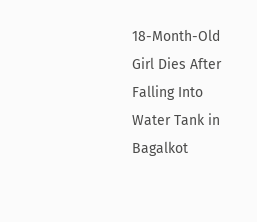18-Month-Old Girl Dies After Falling Into Water Tank in Bagalkot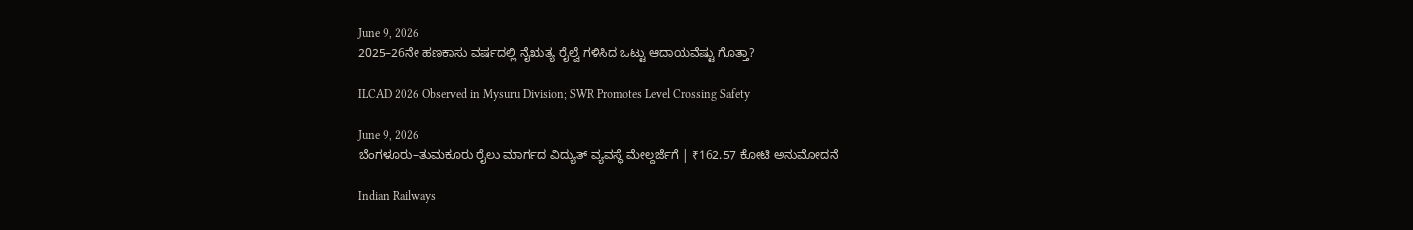June 9, 2026
2025–26ನೇ ಹಣಕಾಸು ವರ್ಷದಲ್ಲಿ ನೈಋತ್ಯ ರೈಲ್ವೆ ಗಳಿಸಿದ ಒಟ್ಟು ಆದಾಯವೆಷ್ಟು ಗೊತ್ತಾ?

ILCAD 2026 Observed in Mysuru Division; SWR Promotes Level Crossing Safety

June 9, 2026
ಬೆಂಗಳೂರು–ತುಮಕೂರು ರೈಲು ಮಾರ್ಗದ ವಿದ್ಯುತ್ ವ್ಯವಸ್ಥೆ ಮೇಲ್ದರ್ಜೆಗೆ | ₹162.57 ಕೋಟಿ ಅನುಮೋದನೆ

Indian Railways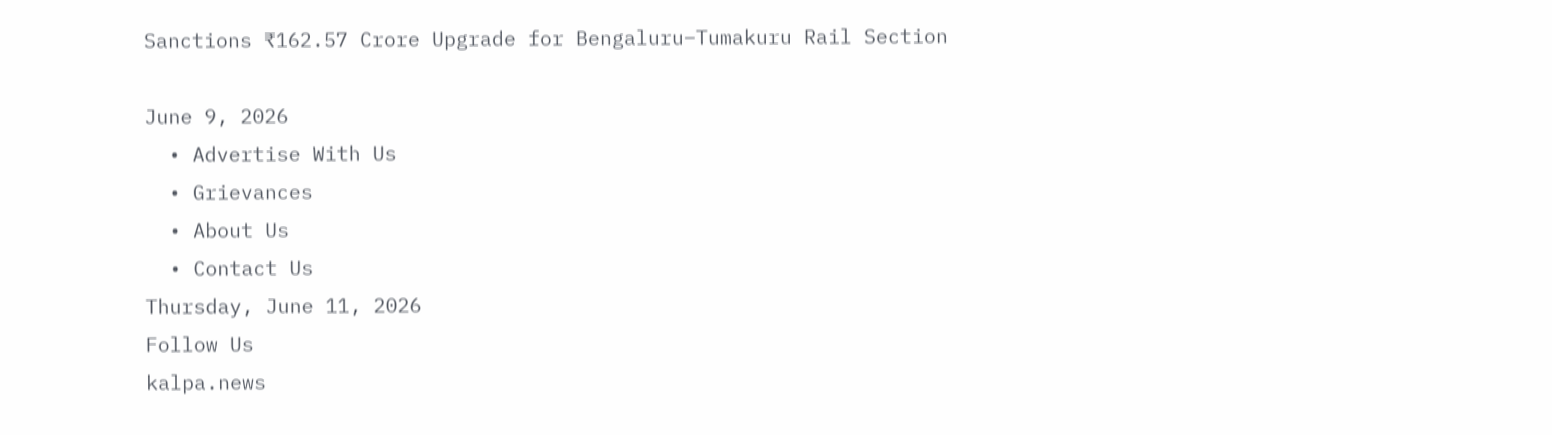Sanctions ₹162.57 Crore Upgrade for Bengaluru–Tumakuru Rail Section

June 9, 2026
  • Advertise With Us
  • Grievances
  • About Us
  • Contact Us
Thursday, June 11, 2026
Follow Us
kalpa.news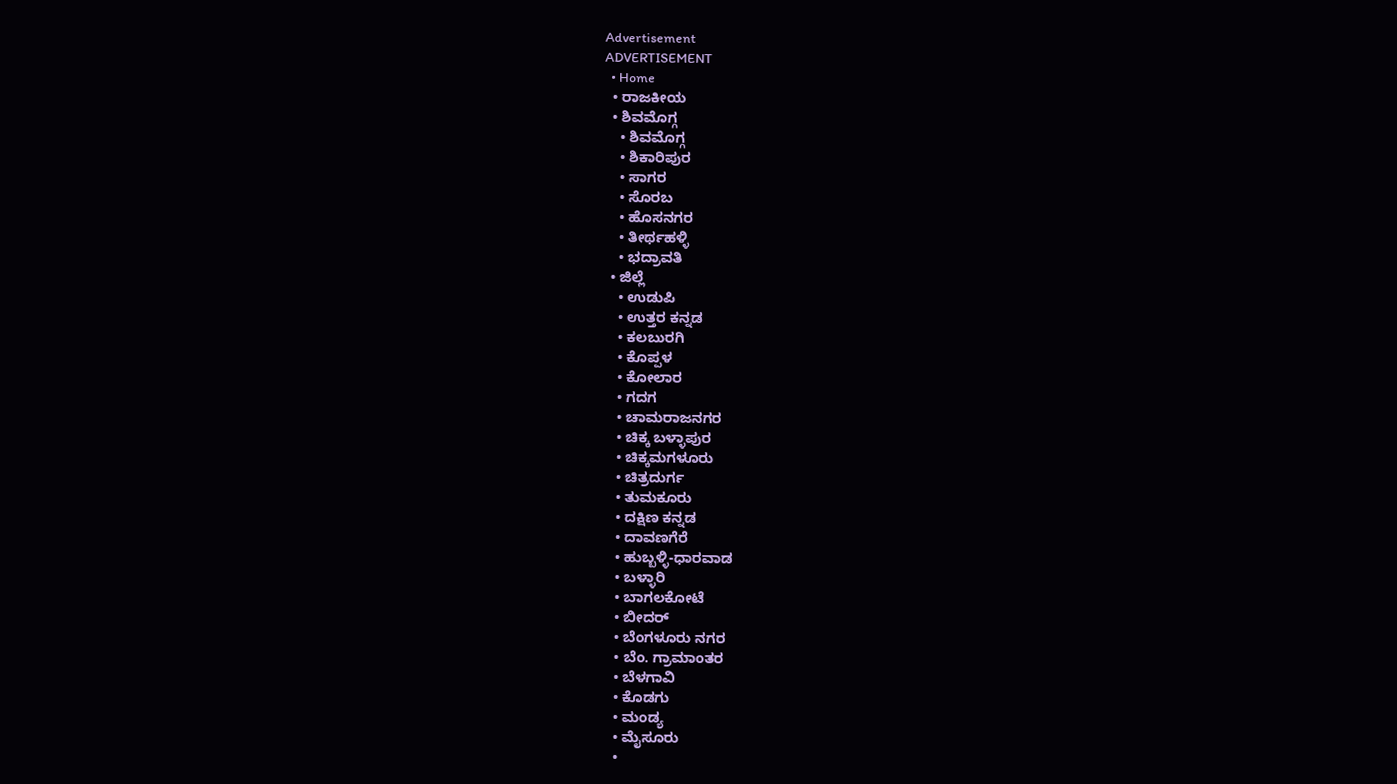Advertisement
ADVERTISEMENT
  • Home
  • ರಾಜಕೀಯ
  • ಶಿವಮೊಗ್ಗ
    • ಶಿವಮೊಗ್ಗ
    • ಶಿಕಾರಿಪುರ
    • ಸಾಗರ
    • ಸೊರಬ
    • ಹೊಸನಗರ
    • ತೀರ್ಥಹಳ್ಳಿ
    • ಭದ್ರಾವತಿ
  • ಜಿಲ್ಲೆ
    • ಉಡುಪಿ
    • ಉತ್ತರ ಕನ್ನಡ
    • ಕಲಬುರಗಿ
    • ಕೊಪ್ಪಳ
    • ಕೋಲಾರ
    • ಗದಗ
    • ಚಾಮರಾಜನಗರ
    • ಚಿಕ್ಕ ಬಳ್ಳಾಪುರ
    • ಚಿಕ್ಕಮಗಳೂರು
    • ಚಿತ್ರದುರ್ಗ
    • ತುಮಕೂರು
    • ದಕ್ಷಿಣ ಕನ್ನಡ
    • ದಾವಣಗೆರೆ
    • ಹುಬ್ಬಳ್ಳಿ-ಧಾರವಾಡ
    • ಬಳ್ಳಾರಿ
    • ಬಾಗಲಕೋಟೆ
    • ಬೀದರ್
    • ಬೆಂಗಳೂರು ನಗರ
    • ಬೆಂ. ಗ್ರಾಮಾಂತರ
    • ಬೆಳಗಾವಿ
    • ಕೊಡಗು
    • ಮಂಡ್ಯ
    • ಮೈಸೂರು
    •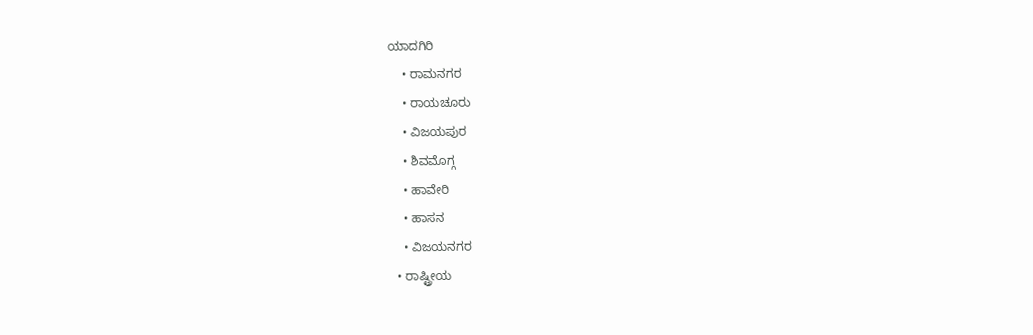ಯಾದಗಿರಿ
    • ರಾಮನಗರ
    • ರಾಯಚೂರು
    • ವಿಜಯಪುರ
    • ಶಿವಮೊಗ್ಗ
    • ಹಾವೇರಿ
    • ಹಾಸನ
    • ವಿಜಯನಗರ
  • ರಾಷ್ಟ್ರೀಯ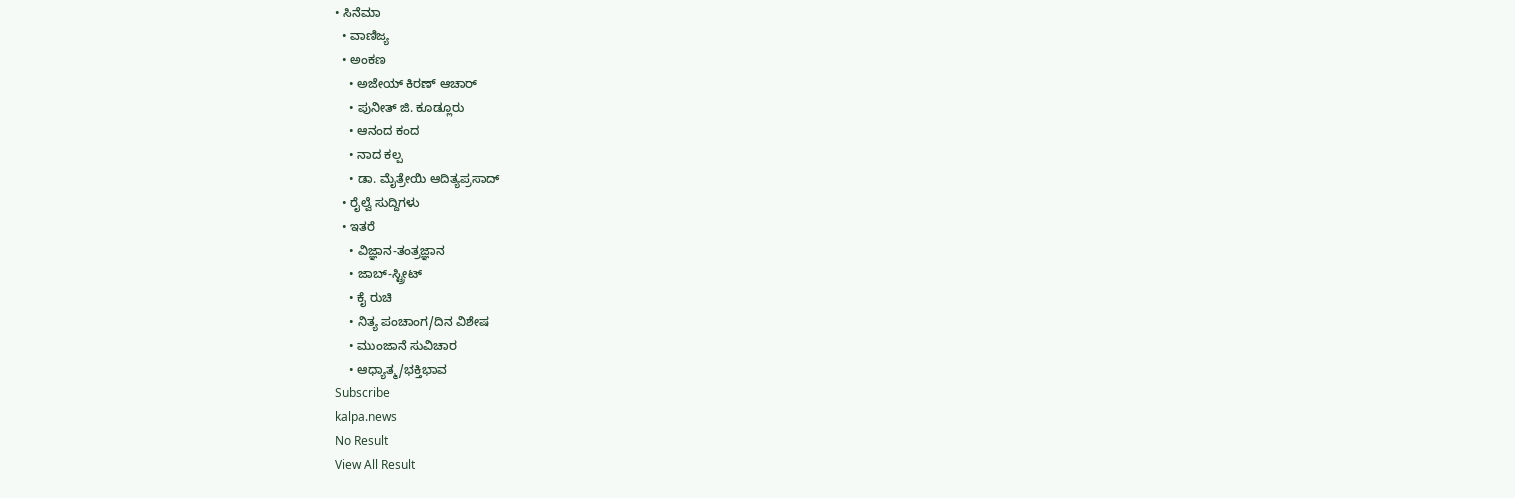• ಸಿನೆಮಾ
  • ವಾಣಿಜ್ಯ
  • ಅಂಕಣ
    • ಅಜೇಯ್ ಕಿರಣ್ ಆಚಾರ್
    • ಪುನೀತ್ ಜಿ. ಕೂಡ್ಲೂರು
    • ಆನಂದ ಕಂದ
    • ನಾದ ಕಲ್ಪ
    • ಡಾ. ಮೈತ್ರೇಯಿ ಆದಿತ್ಯಪ್ರಸಾದ್
  • ರೈಲ್ವೆ ಸುದ್ದಿಗಳು
  • ಇತರೆ
    • ವಿಜ್ಞಾನ-ತಂತ್ರಜ್ಞಾನ
    • ಜಾಬ್-ಸ್ಟ್ರೀಟ್
    • ಕೈ ರುಚಿ
    • ನಿತ್ಯ ಪಂಚಾಂಗ/ದಿನ ವಿಶೇಷ
    • ಮುಂಜಾನೆ ಸುವಿಚಾರ
    • ಆಧ್ಯಾತ್ಮ/ಭಕ್ತಿಭಾವ
Subscribe
kalpa.news
No Result
View All Result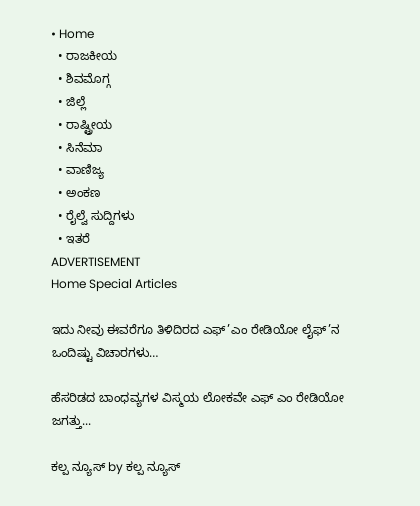• Home
  • ರಾಜಕೀಯ
  • ಶಿವಮೊಗ್ಗ
  • ಜಿಲ್ಲೆ
  • ರಾಷ್ಟ್ರೀಯ
  • ಸಿನೆಮಾ
  • ವಾಣಿಜ್ಯ
  • ಅಂಕಣ
  • ರೈಲ್ವೆ ಸುದ್ದಿಗಳು
  • ಇತರೆ
ADVERTISEMENT
Home Special Articles

ಇದು ನೀವು ಈವರೆಗೂ ತಿಳಿದಿರದ ಎಫ್’ಎಂ ರೇಡಿಯೋ ಲೈಫ್’ನ ಒಂದಿಷ್ಟು ವಿಚಾರಗಳು…

ಹೆಸರಿಡದ ಬಾಂಧವ್ಯಗಳ ವಿಸ್ಮಯ ಲೋಕವೇ ಎಫ್ ಎಂ ರೇಡಿಯೋ ಜಗತ್ತು...

ಕಲ್ಪ ನ್ಯೂಸ್ by ಕಲ್ಪ ನ್ಯೂಸ್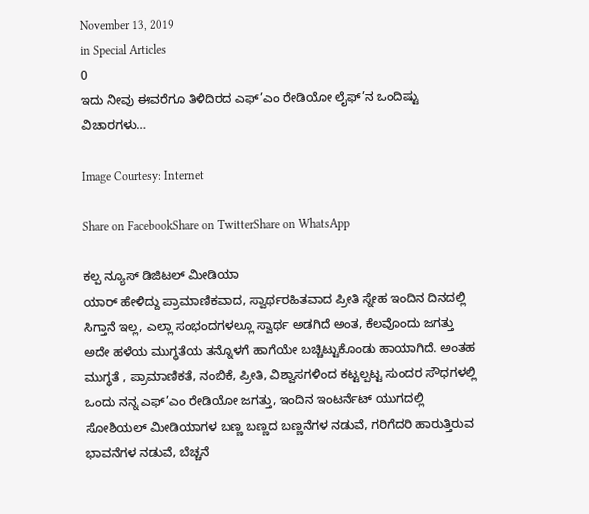November 13, 2019
in Special Articles
0
ಇದು ನೀವು ಈವರೆಗೂ ತಿಳಿದಿರದ ಎಫ್’ಎಂ ರೇಡಿಯೋ ಲೈಫ್’ನ ಒಂದಿಷ್ಟು ವಿಚಾರಗಳು…

Image Courtesy: Internet

Share on FacebookShare on TwitterShare on WhatsApp

ಕಲ್ಪ ನ್ಯೂಸ್ ಡಿಜಿಟಲ್ ಮೀಡಿಯಾ
ಯಾರ್ ಹೇಳಿದ್ದು ಪ್ರಾಮಾಣಿಕವಾದ, ಸ್ವಾರ್ಥರಹಿತವಾದ ಪ್ರೀತಿ ಸ್ನೇಹ ಇಂದಿನ ದಿನದಲ್ಲಿ ಸಿಗ್ತಾನೆ ಇಲ್ಲ, ಎಲ್ಲಾ ಸಂಭಂದಗಳಲ್ಲೂ ಸ್ವಾರ್ಥ ಅಡಗಿದೆ ಅಂತ, ಕೆಲವೊಂದು ಜಗತ್ತು ಅದೇ ಹಳೆಯ ಮುಗ್ಧತೆಯ ತನ್ನೊಳಗೆ ಹಾಗೆಯೇ ಬಚ್ಚಿಟ್ಟುಕೊಂಡು ಹಾಯಾಗಿದೆ. ಅಂತಹ ಮುಗ್ಧತೆ , ಪ್ರಾಮಾಣಿಕತೆ, ನಂಬಿಕೆ, ಪ್ರೀತಿ, ವಿಶ್ವಾಸಗಳಿಂದ ಕಟ್ಟಲ್ಪಟ್ಟ ಸುಂದರ ಸೌಧಗಳಲ್ಲಿ ಒಂದು ನನ್ನ ಎಫ್’ಎಂ ರೇಡಿಯೋ ಜಗತ್ತು, ಇಂದಿನ ಇಂಟರ್ನೆಟ್ ಯುಗದಲ್ಲಿ ಸೋಶಿಯಲ್ ಮೀಡಿಯಾಗಳ ಬಣ್ಣ ಬಣ್ಣದ ಬಣ್ಣನೆಗಳ ನಡುವೆ, ಗರಿಗೆದರಿ ಹಾರುತ್ತಿರುವ ಭಾವನೆಗಳ ನಡುವೆ, ಬೆಚ್ಚನೆ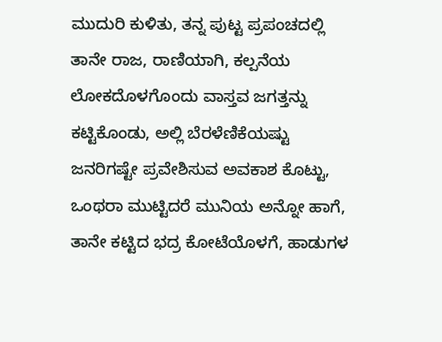ಮುದುರಿ ಕುಳಿತು, ತನ್ನ ಪುಟ್ಟ ಪ್ರಪಂಚದಲ್ಲಿ ತಾನೇ ರಾಜ, ರಾಣಿಯಾಗಿ, ಕಲ್ಪನೆಯ ಲೋಕದೊಳಗೊಂದು ವಾಸ್ತವ ಜಗತ್ತನ್ನು ಕಟ್ಟಿಕೊಂಡು, ಅಲ್ಲಿ ಬೆರಳೆಣಿಕೆಯಷ್ಟು ಜನರಿಗಷ್ಟೇ ಪ್ರವೇಶಿಸುವ ಅವಕಾಶ ಕೊಟ್ಟು, ಒಂಥರಾ ಮುಟ್ಟಿದರೆ ಮುನಿಯ ಅನ್ನೋ ಹಾಗೆ, ತಾನೇ ಕಟ್ಟಿದ ಭದ್ರ ಕೋಟೆಯೊಳಗೆ, ಹಾಡುಗಳ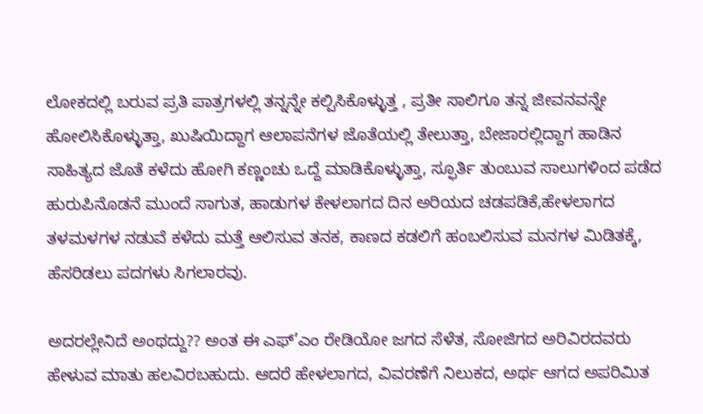ಲೋಕದಲ್ಲಿ ಬರುವ ಪ್ರತಿ ಪಾತ್ರಗಳಲ್ಲಿ ತನ್ನನ್ನೇ ಕಲ್ಪಿಸಿಕೊಳ್ಳುತ್ತ , ಪ್ರತೀ ಸಾಲಿಗೂ ತನ್ನ ಜೀವನವನ್ನೇ ಹೋಲಿಸಿಕೊಳ್ಳುತ್ತಾ, ಖುಷಿಯಿದ್ದಾಗ ಆಲಾಪನೆಗಳ ಜೊತೆಯಲ್ಲಿ ತೇಲುತ್ತಾ, ಬೇಜಾರಲ್ಲಿದ್ದಾಗ ಹಾಡಿನ ಸಾಹಿತ್ಯದ ಜೊತೆ ಕಳೆದು ಹೋಗಿ ಕಣ್ಣಂಚು ಒದ್ದೆ ಮಾಡಿಕೊಳ್ಳುತ್ತಾ, ಸ್ಫೂರ್ತಿ ತುಂಬುವ ಸಾಲುಗಳಿಂದ ಪಡೆದ ಹುರುಪಿನೊಡನೆ ಮುಂದೆ ಸಾಗುತ, ಹಾಡುಗಳ ಕೇಳಲಾಗದ ದಿನ ಅರಿಯದ ಚಡಪಡಿಕೆ,ಹೇಳಲಾಗದ ತಳಮಳಗಳ ನಡುವೆ ಕಳೆದು ಮತ್ತೆ ಆಲಿಸುವ ತನಕ, ಕಾಣದ ಕಡಲಿಗೆ ಹಂಬಲಿಸುವ ಮನಗಳ ಮಿಡಿತಕ್ಕೆ, ಹೆಸರಿಡಲು ಪದಗಳು ಸಿಗಲಾರವು.

ಅದರಲ್ಲೇನಿದೆ ಅಂಥದ್ದು?? ಅಂತ ಈ ಎಫ್’ಎಂ ರೇಡಿಯೋ ಜಗದ ಸೆಳೆತ, ಸೋಜಿಗದ ಅರಿವಿರದವರು ಹೇಳುವ ಮಾತು ಹಲವಿರಬಹುದು. ಆದರೆ ಹೇಳಲಾಗದ, ವಿವರಣೆಗೆ ನಿಲುಕದ, ಅರ್ಥ ಆಗದ ಅಪರಿಮಿತ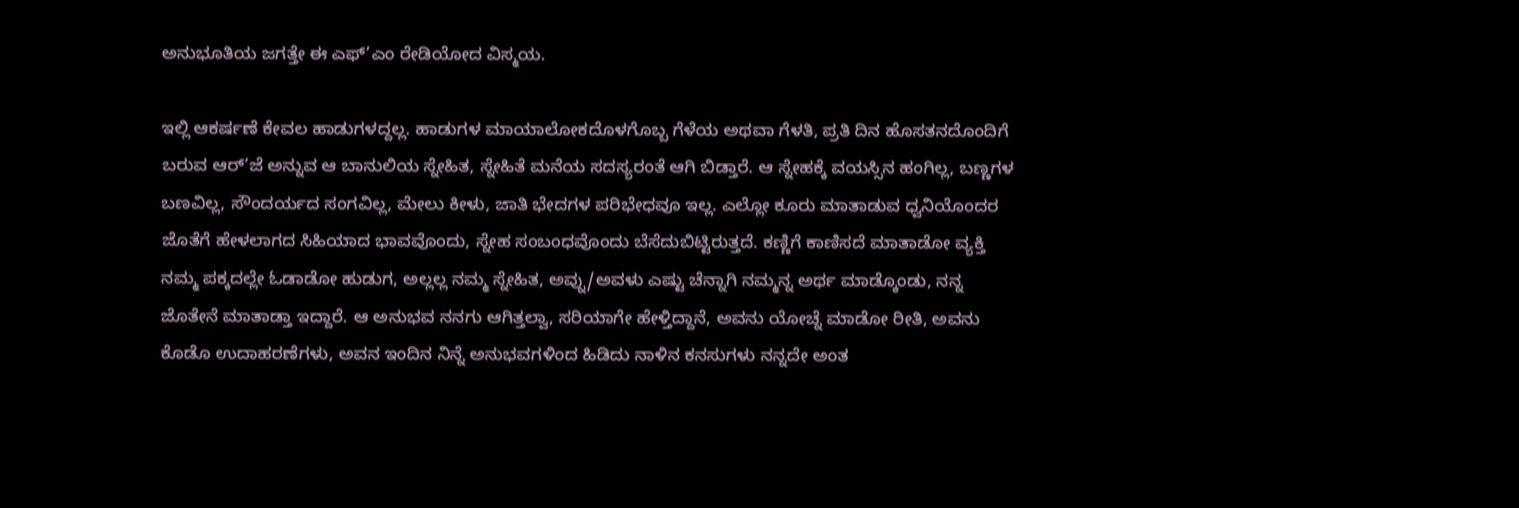ಅನುಭೂತಿಯ ಜಗತ್ತೇ ಈ ಎಫ್’ಎಂ ರೇಡಿಯೋದ ವಿಸ್ಮಯ.

ಇಲ್ಲಿ ಆಕರ್ಷಣೆ ಕೇವಲ ಹಾಡುಗಳದ್ದಲ್ಲ. ಹಾಡುಗಳ ಮಾಯಾಲೋಕದೊಳಗೊಬ್ಬ ಗೆಳೆಯ ಅಥವಾ ಗೆಳತಿ, ಪ್ರತಿ ದಿನ ಹೊಸತನದೊಂದಿಗೆ ಬರುವ ಆರ್’ಜೆ ಅನ್ನುವ ಆ ಬಾನುಲಿಯ ಸ್ನೇಹಿತ, ಸ್ನೇಹಿತೆ ಮನೆಯ ಸದಸ್ಯರಂತೆ ಆಗಿ ಬಿಡ್ತಾರೆ. ಆ ಸ್ನೇಹಕ್ಕೆ ವಯಸ್ಸಿನ ಹಂಗಿಲ್ಲ, ಬಣ್ಣಗಳ ಬಣವಿಲ್ಲ, ಸೌಂದರ್ಯದ ಸಂಗವಿಲ್ಲ, ಮೇಲು ಕೀಳು, ಜಾತಿ ಭೇದಗಳ ಪರಿಭೇಧವೂ ಇಲ್ಲ. ಎಲ್ಲೋ ಕೂರು ಮಾತಾಡುವ ಧ್ವನಿಯೊಂದರ ಜೊತೆಗೆ ಹೇಳಲಾಗದ ಸಿಹಿಯಾದ ಭಾವವೊಂದು, ಸ್ನೇಹ ಸಂಬಂಧವೊಂದು ಬೆಸೆದುಬಿಟ್ಟಿರುತ್ತದೆ. ಕಣ್ಣಿಗೆ ಕಾಣಿಸದೆ ಮಾತಾಡೋ ವ್ಯಕ್ತಿ ನಮ್ಮ ಪಕ್ಕದಲ್ಲೇ ಓಡಾಡೋ ಹುಡುಗ, ಅಲ್ಲಲ್ಲ ನಮ್ಮ ಸ್ನೇಹಿತ, ಅವ್ನು/ಅವಳು ಎಷ್ಟು ಚೆನ್ನಾಗಿ ನಮ್ಮನ್ನ ಅರ್ಥ ಮಾಡ್ಕೊಂಡು, ನನ್ನ ಜೊತೇನೆ ಮಾತಾಡ್ತಾ ಇದ್ದಾರೆ. ಆ ಅನುಭವ ನನಗು ಆಗಿತ್ತಲ್ವಾ, ಸರಿಯಾಗೇ ಹೇಳ್ತಿದ್ದಾನೆ, ಅವನು ಯೋಚ್ನೆ ಮಾಡೋ ರೀತಿ, ಅವನು ಕೊಡೊ ಉದಾಹರಣೆಗಳು, ಅವನ ಇಂದಿನ ನಿನ್ನೆ ಅನುಭವಗಳಿಂದ ಹಿಡಿದು ನಾಳಿನ ಕನಸುಗಳು ನನ್ನದೇ ಅಂತ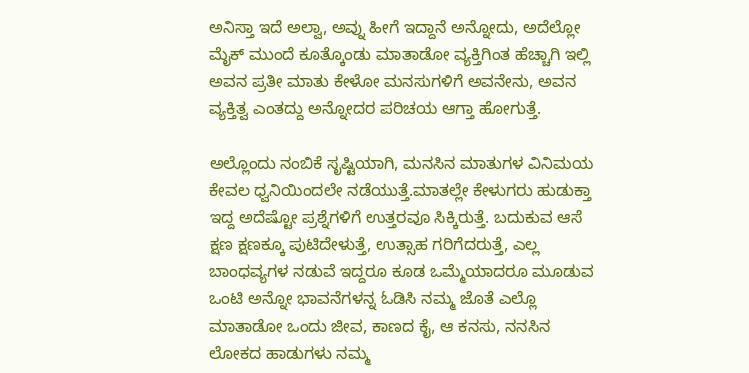ಅನಿಸ್ತಾ ಇದೆ ಅಲ್ವಾ, ಅವ್ನು ಹೀಗೆ ಇದ್ದಾನೆ ಅನ್ನೋದು, ಅದೆಲ್ಲೋ ಮೈಕ್ ಮುಂದೆ ಕೂತ್ಕೊಂಡು ಮಾತಾಡೋ ವ್ಯಕ್ತಿಗಿಂತ ಹೆಚ್ಚಾಗಿ ಇಲ್ಲಿ ಅವನ ಪ್ರತೀ ಮಾತು ಕೇಳೋ ಮನಸುಗಳಿಗೆ ಅವನೇನು, ಅವನ ವ್ಯಕ್ತಿತ್ವ ಎಂತದ್ದು ಅನ್ನೋದರ ಪರಿಚಯ ಆಗ್ತಾ ಹೋಗುತ್ತೆ.

ಅಲ್ಲೊಂದು ನಂಬಿಕೆ ಸೃಷ್ಟಿಯಾಗಿ, ಮನಸಿನ ಮಾತುಗಳ ವಿನಿಮಯ ಕೇವಲ ಧ್ವನಿಯಿಂದಲೇ ನಡೆಯುತ್ತೆ.ಮಾತಲ್ಲೇ ಕೇಳುಗರು ಹುಡುಕ್ತಾ ಇದ್ದ ಅದೆಷ್ಟೋ ಪ್ರಶ್ನೆಗಳಿಗೆ ಉತ್ತರವೂ ಸಿಕ್ಕಿರುತ್ತೆ. ಬದುಕುವ ಆಸೆ ಕ್ಷಣ ಕ್ಷಣಕ್ಕೂ ಪುಟಿದೇಳುತ್ತೆ, ಉತ್ಸಾಹ ಗರಿಗೆದರುತ್ತೆ, ಎಲ್ಲ ಬಾಂಧವ್ಯಗಳ ನಡುವೆ ಇದ್ದರೂ ಕೂಡ ಒಮ್ಮೆಯಾದರೂ ಮೂಡುವ ಒಂಟಿ ಅನ್ನೋ ಭಾವನೆಗಳನ್ನ ಓಡಿಸಿ ನಮ್ಮ ಜೊತೆ ಎಲ್ಲೊ ಮಾತಾಡೋ ಒಂದು ಜೀವ, ಕಾಣದ ಕೈ, ಆ ಕನಸು, ನನಸಿನ ಲೋಕದ ಹಾಡುಗಳು ನಮ್ಮ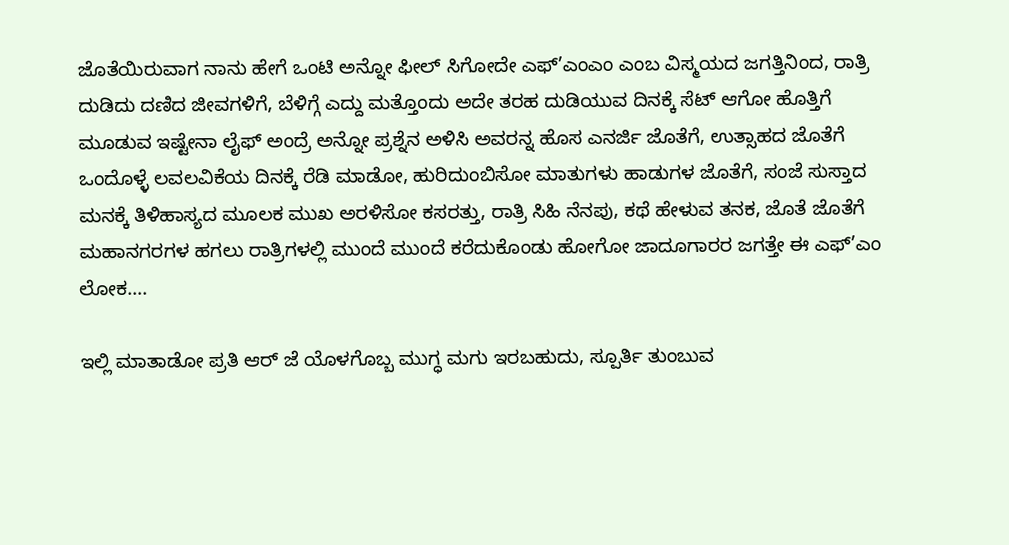ಜೊತೆಯಿರುವಾಗ ನಾನು ಹೇಗೆ ಒಂಟಿ ಅನ್ನೋ ಫೀಲ್ ಸಿಗೋದೇ ಎಫ್’ಎಂಎಂ ಎಂಬ ವಿಸ್ಮಯದ ಜಗತ್ತಿನಿಂದ, ರಾತ್ರಿ ದುಡಿದು ದಣಿದ ಜೀವಗಳಿಗೆ, ಬೆಳಿಗ್ಗೆ ಎದ್ದು ಮತ್ತೊಂದು ಅದೇ ತರಹ ದುಡಿಯುವ ದಿನಕ್ಕೆ ಸೆಟ್ ಆಗೋ ಹೊತ್ತಿಗೆ ಮೂಡುವ ಇಷ್ಟೇನಾ ಲೈಫ್ ಅಂದ್ರೆ ಅನ್ನೋ ಪ್ರಶ್ನೆನ ಅಳಿಸಿ ಅವರನ್ನ ಹೊಸ ಎನರ್ಜಿ ಜೊತೆಗೆ, ಉತ್ಸಾಹದ ಜೊತೆಗೆ ಒಂದೊಳ್ಳೆ ಲವಲವಿಕೆಯ ದಿನಕ್ಕೆ ರೆಡಿ ಮಾಡೋ, ಹುರಿದುಂಬಿಸೋ ಮಾತುಗಳು ಹಾಡುಗಳ ಜೊತೆಗೆ, ಸಂಜೆ ಸುಸ್ತಾದ ಮನಕ್ಕೆ ತಿಳಿಹಾಸ್ಯದ ಮೂಲಕ ಮುಖ ಅರಳಿಸೋ ಕಸರತ್ತು, ರಾತ್ರಿ ಸಿಹಿ ನೆನಪು, ಕಥೆ ಹೇಳುವ ತನಕ, ಜೊತೆ ಜೊತೆಗೆ ಮಹಾನಗರಗಳ ಹಗಲು ರಾತ್ರಿಗಳಲ್ಲಿ ಮುಂದೆ ಮುಂದೆ ಕರೆದುಕೊಂಡು ಹೋಗೋ ಜಾದೂಗಾರರ ಜಗತ್ತೇ ಈ ಎಫ್’ಎಂ ಲೋಕ….

ಇಲ್ಲಿ ಮಾತಾಡೋ ಪ್ರತಿ ಆರ್ ಜೆ ಯೊಳಗೊಬ್ಬ ಮುಗ್ಧ ಮಗು ಇರಬಹುದು, ಸ್ಪೂರ್ತಿ ತುಂಬುವ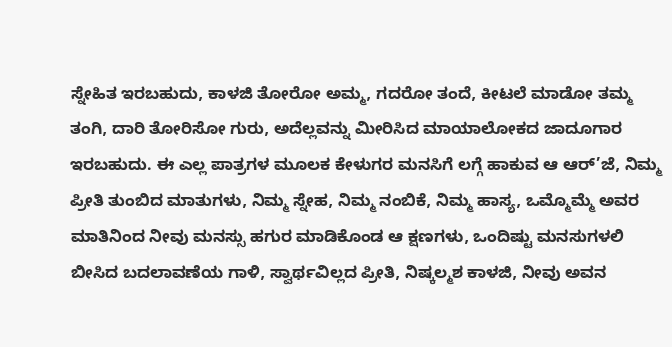ಸ್ನೇಹಿತ ಇರಬಹುದು, ಕಾಳಜಿ ತೋರೋ ಅಮ್ಮ, ಗದರೋ ತಂದೆ, ಕೀಟಲೆ ಮಾಡೋ ತಮ್ಮ ತಂಗಿ, ದಾರಿ ತೋರಿಸೋ ಗುರು, ಅದೆಲ್ಲವನ್ನು ಮೀರಿಸಿದ ಮಾಯಾಲೋಕದ ಜಾದೂಗಾರ ಇರಬಹುದು. ಈ ಎಲ್ಲ ಪಾತ್ರಗಳ ಮೂಲಕ ಕೇಳುಗರ ಮನಸಿಗೆ ಲಗ್ಗೆ ಹಾಕುವ ಆ ಆರ್’ಜೆ, ನಿಮ್ಮ ಪ್ರೀತಿ ತುಂಬಿದ ಮಾತುಗಳು, ನಿಮ್ಮ ಸ್ನೇಹ, ನಿಮ್ಮ ನಂಬಿಕೆ, ನಿಮ್ಮ ಹಾಸ್ಯ, ಒಮ್ಮೊಮ್ಮೆ ಅವರ ಮಾತಿನಿಂದ ನೀವು ಮನಸ್ಸು ಹಗುರ ಮಾಡಿಕೊಂಡ ಆ ಕ್ಷಣಗಳು, ಒಂದಿಷ್ಟು ಮನಸುಗಳಲಿ ಬೀಸಿದ ಬದಲಾವಣೆಯ ಗಾಳಿ, ಸ್ವಾರ್ಥವಿಲ್ಲದ ಪ್ರೀತಿ, ನಿಷ್ಕಲ್ಮಶ ಕಾಳಜಿ, ನೀವು ಅವನ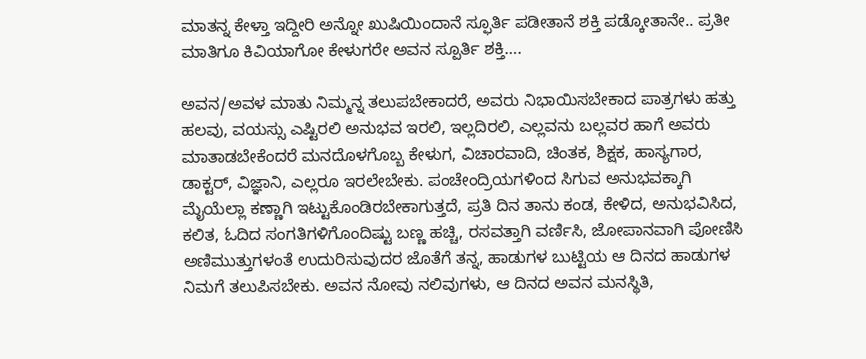ಮಾತನ್ನ ಕೇಳ್ತಾ ಇದ್ದೀರಿ ಅನ್ನೋ ಖುಷಿಯಿಂದಾನೆ ಸ್ಫೂರ್ತಿ ಪಡೀತಾನೆ ಶಕ್ತಿ ಪಡ್ಕೋತಾನೇ.. ಪ್ರತೀ ಮಾತಿಗೂ ಕಿವಿಯಾಗೋ ಕೇಳುಗರೇ ಅವನ ಸ್ಪೂರ್ತಿ ಶಕ್ತಿ….

ಅವನ/ಅವಳ ಮಾತು ನಿಮ್ಮನ್ನ ತಲುಪಬೇಕಾದರೆ, ಅವರು ನಿಭಾಯಿಸಬೇಕಾದ ಪಾತ್ರಗಳು ಹತ್ತು ಹಲವು, ವಯಸ್ಸು ಎಷ್ಟಿರಲಿ ಅನುಭವ ಇರಲಿ, ಇಲ್ಲದಿರಲಿ, ಎಲ್ಲವನು ಬಲ್ಲವರ ಹಾಗೆ ಅವರು ಮಾತಾಡಬೇಕೆಂದರೆ ಮನದೊಳಗೊಬ್ಬ ಕೇಳುಗ, ವಿಚಾರವಾದಿ, ಚಿಂತಕ, ಶಿಕ್ಷಕ, ಹಾಸ್ಯಗಾರ, ಡಾಕ್ಟರ್, ವಿಜ್ಞಾನಿ, ಎಲ್ಲರೂ ಇರಲೇಬೇಕು. ಪಂಚೇಂದ್ರಿಯಗಳಿಂದ ಸಿಗುವ ಅನುಭವಕ್ಕಾಗಿ ಮೈಯೆಲ್ಲಾ ಕಣ್ಣಾಗಿ ಇಟ್ಟುಕೊಂಡಿರಬೇಕಾಗುತ್ತದೆ, ಪ್ರತಿ ದಿನ ತಾನು ಕಂಡ, ಕೇಳಿದ, ಅನುಭವಿಸಿದ, ಕಲಿತ, ಓದಿದ ಸಂಗತಿಗಳಿಗೊಂದಿಷ್ಟು ಬಣ್ಣ ಹಚ್ಚಿ, ರಸವತ್ತಾಗಿ ವರ್ಣಿಸಿ, ಜೋಪಾನವಾಗಿ ಪೋಣಿಸಿ ಅಣಿಮುತ್ತುಗಳಂತೆ ಉದುರಿಸುವುದರ ಜೊತೆಗೆ ತನ್ನ, ಹಾಡುಗಳ ಬುಟ್ಟಿಯ ಆ ದಿನದ ಹಾಡುಗಳ ನಿಮಗೆ ತಲುಪಿಸಬೇಕು. ಅವನ ನೋವು ನಲಿವುಗಳು, ಆ ದಿನದ ಅವನ ಮನಸ್ಥಿತಿ,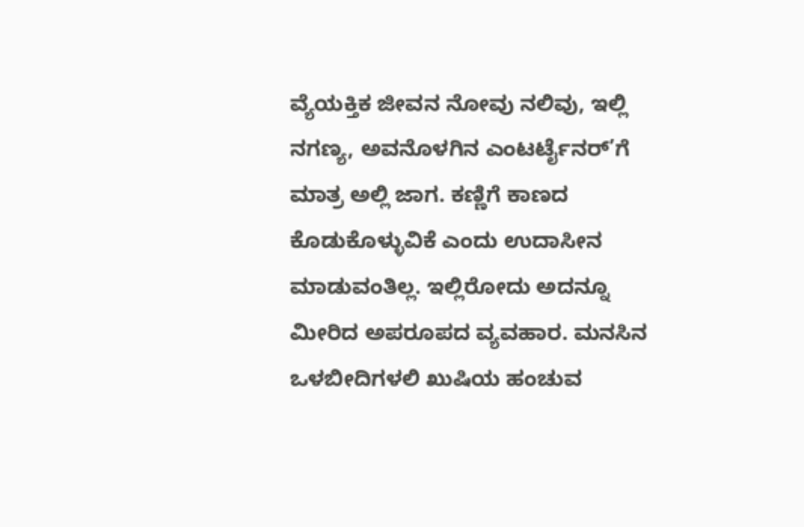ವ್ಯೆಯಕ್ತಿಕ ಜೀವನ ನೋವು ನಲಿವು, ಇಲ್ಲಿ ನಗಣ್ಯ, ಅವನೊಳಗಿನ ಎಂಟರ್ಟೈನರ್’ಗೆ ಮಾತ್ರ ಅಲ್ಲಿ ಜಾಗ. ಕಣ್ಣಿಗೆ ಕಾಣದ ಕೊಡುಕೊಳ್ಳುವಿಕೆ ಎಂದು ಉದಾಸೀನ ಮಾಡುವಂತಿಲ್ಲ. ಇಲ್ಲಿರೋದು ಅದನ್ನೂ ಮೀರಿದ ಅಪರೂಪದ ವ್ಯವಹಾರ. ಮನಸಿನ ಒಳಬೀದಿಗಳಲಿ ಖುಷಿಯ ಹಂಚುವ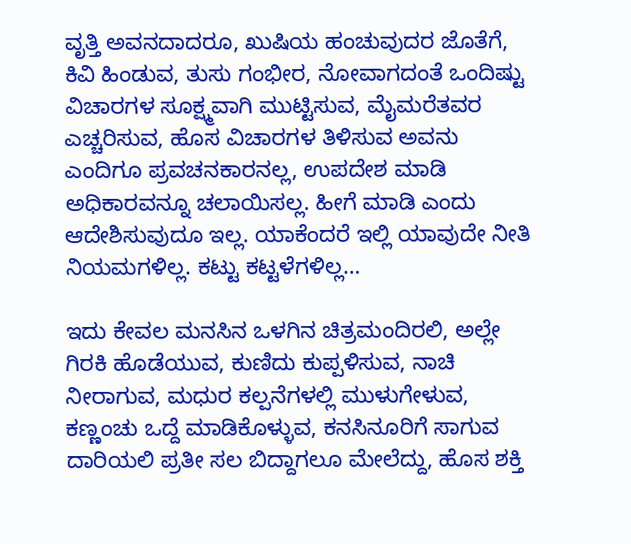ವೃತ್ತಿ ಅವನದಾದರೂ, ಖುಷಿಯ ಹಂಚುವುದರ ಜೊತೆಗೆ, ಕಿವಿ ಹಿಂಡುವ, ತುಸು ಗಂಭೀರ, ನೋವಾಗದಂತೆ ಒಂದಿಷ್ಟು ವಿಚಾರಗಳ ಸೂಕ್ಷ್ಮವಾಗಿ ಮುಟ್ಟಿಸುವ, ಮೈಮರೆತವರ ಎಚ್ಚರಿಸುವ, ಹೊಸ ವಿಚಾರಗಳ ತಿಳಿಸುವ ಅವನು ಎಂದಿಗೂ ಪ್ರವಚನಕಾರನಲ್ಲ, ಉಪದೇಶ ಮಾಡಿ ಅಧಿಕಾರವನ್ನೂ ಚಲಾಯಿಸಲ್ಲ. ಹೀಗೆ ಮಾಡಿ ಎಂದು ಆದೇಶಿಸುವುದೂ ಇಲ್ಲ. ಯಾಕೆಂದರೆ ಇಲ್ಲಿ ಯಾವುದೇ ನೀತಿ ನಿಯಮಗಳಿಲ್ಲ. ಕಟ್ಟು ಕಟ್ಟಳೆಗಳಿಲ್ಲ…

ಇದು ಕೇವಲ ಮನಸಿನ ಒಳಗಿನ ಚಿತ್ರಮಂದಿರಲಿ, ಅಲ್ಲೇ ಗಿರಕಿ ಹೊಡೆಯುವ, ಕುಣಿದು ಕುಪ್ಪಳಿಸುವ, ನಾಚಿ ನೀರಾಗುವ, ಮಧುರ ಕಲ್ಪನೆಗಳಲ್ಲಿ ಮುಳುಗೇಳುವ, ಕಣ್ಣಂಚು ಒದ್ದೆ ಮಾಡಿಕೊಳ್ಳುವ, ಕನಸಿನೂರಿಗೆ ಸಾಗುವ ದಾರಿಯಲಿ ಪ್ರತೀ ಸಲ ಬಿದ್ದಾಗಲೂ ಮೇಲೆದ್ದು, ಹೊಸ ಶಕ್ತಿ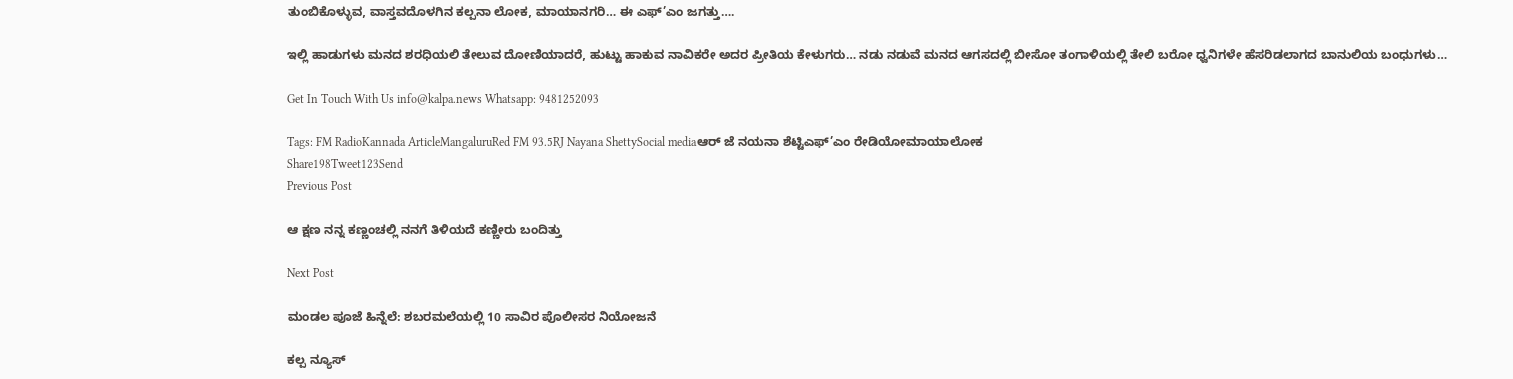ತುಂಬಿಕೊಳ್ಳುವ, ವಾಸ್ತವದೊಳಗಿನ ಕಲ್ಪನಾ ಲೋಕ, ಮಾಯಾನಗರಿ… ಈ ಎಫ್’ಎಂ ಜಗತ್ತು….

ಇಲ್ಲಿ ಹಾಡುಗಳು ಮನದ ಶರಧಿಯಲಿ ತೇಲುವ ದೋಣಿಯಾದರೆ, ಹುಟ್ಟು ಹಾಕುವ ನಾವಿಕರೇ ಅದರ ಪ್ರೀತಿಯ ಕೇಳುಗರು… ನಡು ನಡುವೆ ಮನದ ಆಗಸದಲ್ಲಿ ಬೀಸೋ ತಂಗಾಳಿಯಲ್ಲಿ ತೇಲಿ ಬರೋ ಧ್ವನಿಗಳೇ ಹೆಸರಿಡಲಾಗದ ಬಾನುಲಿಯ ಬಂಧುಗಳು…

Get In Touch With Us info@kalpa.news Whatsapp: 9481252093

Tags: FM RadioKannada ArticleMangaluruRed FM 93.5RJ Nayana ShettySocial mediaಆರ್ ಜೆ ನಯನಾ ಶೆಟ್ಟಿಎಫ್’ಎಂ ರೇಡಿಯೋಮಾಯಾಲೋಕ
Share198Tweet123Send
Previous Post

ಆ ಕ್ಷಣ ನನ್ನ ಕಣ್ಣಂಚಲ್ಲಿ ನನಗೆ ತಿಳಿಯದೆ ಕಣ್ಣೀರು ಬಂದಿತ್ತು

Next Post

ಮಂಡಲ ಪೂಜೆ ಹಿನ್ನೆಲೆ: ಶಬರಮಲೆಯಲ್ಲಿ 10 ಸಾವಿರ ಪೊಲೀಸರ ನಿಯೋಜನೆ

ಕಲ್ಪ ನ್ಯೂಸ್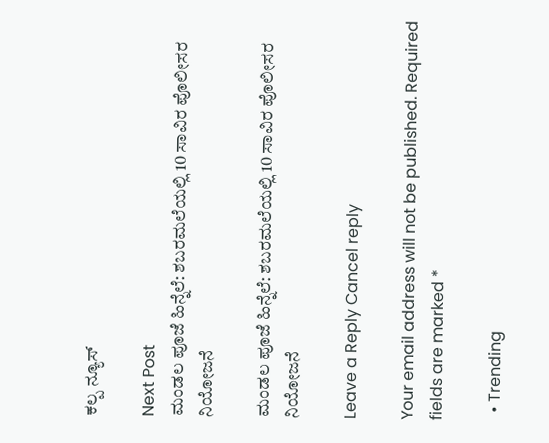ಕಲ್ಪ ನ್ಯೂಸ್

Next Post
ಮಂಡಲ ಪೂಜೆ ಹಿನ್ನೆಲೆ: ಶಬರಮಲೆಯಲ್ಲಿ 10 ಸಾವಿರ ಪೊಲೀಸರ ನಿಯೋಜನೆ

ಮಂಡಲ ಪೂಜೆ ಹಿನ್ನೆಲೆ: ಶಬರಮಲೆಯಲ್ಲಿ 10 ಸಾವಿರ ಪೊಲೀಸರ ನಿಯೋಜನೆ

Leave a Reply Cancel reply

Your email address will not be published. Required fields are marked *

  • Trending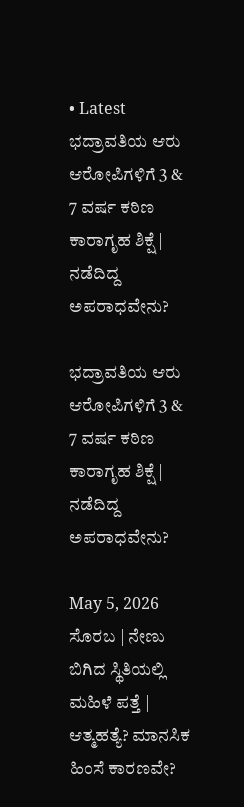• Latest
ಭದ್ರಾವತಿಯ ಆರು ಆರೋಪಿಗಳಿಗೆ 3 & 7 ವರ್ಷ ಕಠಿಣ ಕಾರಾಗೃಹ ಶಿಕ್ಷೆ | ನಡೆದಿದ್ದ ಅಪರಾಧವೇನು?

ಭದ್ರಾವತಿಯ ಆರು ಆರೋಪಿಗಳಿಗೆ 3 & 7 ವರ್ಷ ಕಠಿಣ ಕಾರಾಗೃಹ ಶಿಕ್ಷೆ | ನಡೆದಿದ್ದ ಅಪರಾಧವೇನು?

May 5, 2026
ಸೊರಬ | ನೇಣು ಬಿಗಿದ ಸ್ಥಿತಿಯಲ್ಲಿ ಮಹಿಳೆ ಪತ್ತೆ | ಆತ್ಮಹತ್ಯೆ? ಮಾನಸಿಕ ಹಿಂಸೆ ಕಾರಣವೇ?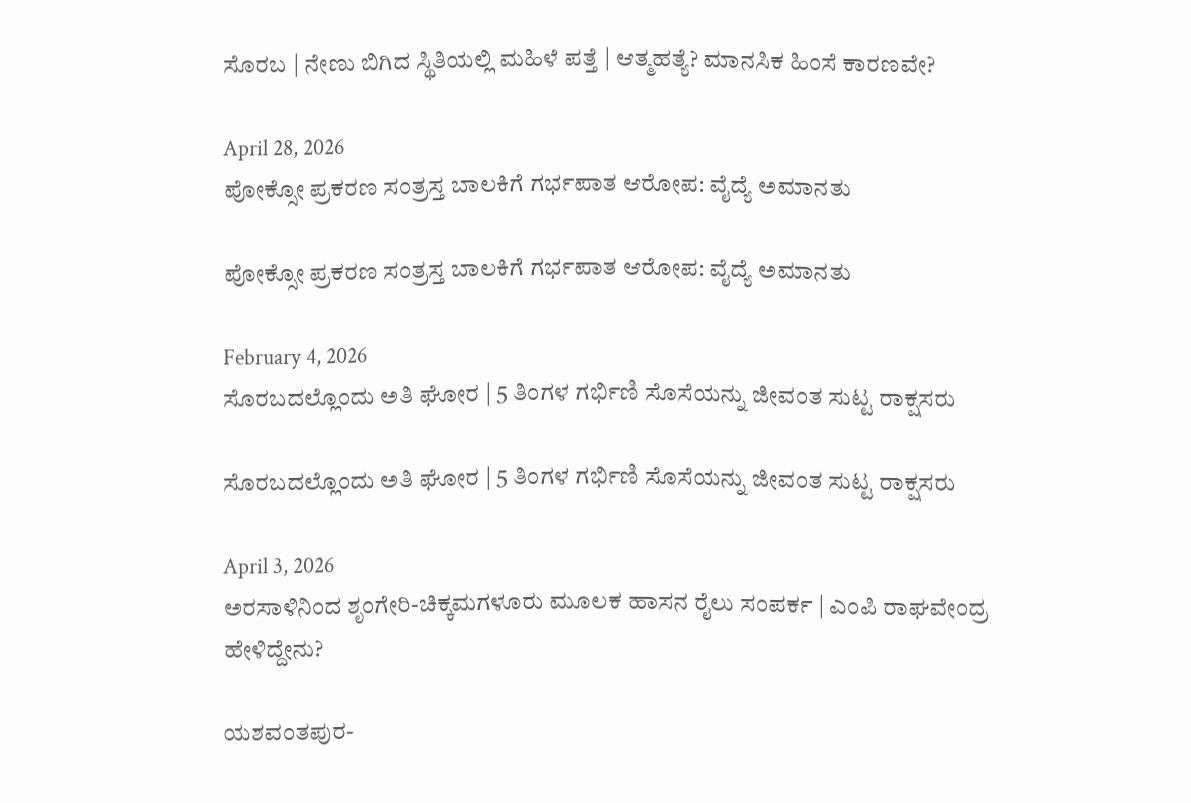ಸೊರಬ | ನೇಣು ಬಿಗಿದ ಸ್ಥಿತಿಯಲ್ಲಿ ಮಹಿಳೆ ಪತ್ತೆ | ಆತ್ಮಹತ್ಯೆ? ಮಾನಸಿಕ ಹಿಂಸೆ ಕಾರಣವೇ?

April 28, 2026
ಪೋಕ್ಸೋ ಪ್ರಕರಣ ಸಂತ್ರಸ್ತ ಬಾಲಕಿಗೆ ಗರ್ಭಪಾತ ಆರೋಪ: ವೈದ್ಯೆ ಅಮಾನತು

ಪೋಕ್ಸೋ ಪ್ರಕರಣ ಸಂತ್ರಸ್ತ ಬಾಲಕಿಗೆ ಗರ್ಭಪಾತ ಆರೋಪ: ವೈದ್ಯೆ ಅಮಾನತು

February 4, 2026
ಸೊರಬದಲ್ಲೊಂದು ಅತಿ ಘೋರ | 5 ತಿಂಗಳ ಗರ್ಭಿಣಿ ಸೊಸೆಯನ್ನು ಜೀವಂತ ಸುಟ್ಟ ರಾಕ್ಷಸರು

ಸೊರಬದಲ್ಲೊಂದು ಅತಿ ಘೋರ | 5 ತಿಂಗಳ ಗರ್ಭಿಣಿ ಸೊಸೆಯನ್ನು ಜೀವಂತ ಸುಟ್ಟ ರಾಕ್ಷಸರು

April 3, 2026
ಅರಸಾಳಿನಿಂದ ಶೃಂಗೇರಿ-ಚಿಕ್ಕಮಗಳೂರು ಮೂಲಕ ಹಾಸನ ರೈಲು ಸಂಪರ್ಕ | ಎಂಪಿ ರಾಘವೇಂದ್ರ ಹೇಳಿದ್ದೇನು?

ಯಶವಂತಪುರ-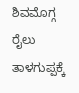ಶಿವಮೊಗ್ಗ ರೈಲು ತಾಳಗುಪ್ಪಕ್ಕೆ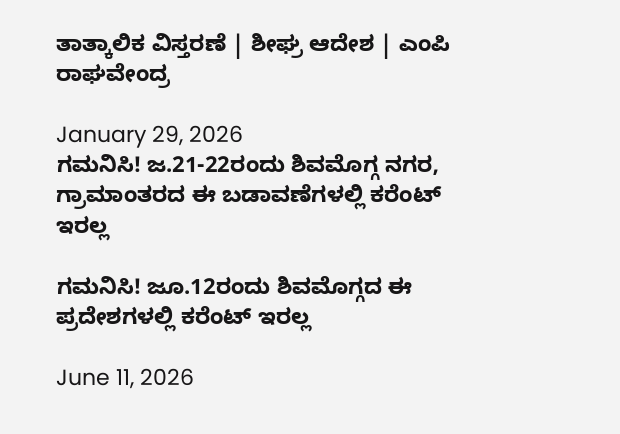ತಾತ್ಕಾಲಿಕ ವಿಸ್ತರಣೆ | ಶೀಘ್ರ ಆದೇಶ | ಎಂಪಿ ರಾಘವೇಂದ್ರ

January 29, 2026
ಗಮನಿಸಿ! ಜ.21-22ರಂದು ಶಿವಮೊಗ್ಗ ನಗರ, ಗ್ರಾಮಾಂತರದ ಈ ಬಡಾವಣೆಗಳಲ್ಲಿ ಕರೆಂಟ್ ಇರಲ್ಲ

ಗಮನಿಸಿ! ಜೂ.12ರಂದು ಶಿವಮೊಗ್ಗದ ಈ ಪ್ರದೇಶಗಳಲ್ಲಿ ಕರೆಂಟ್ ಇರಲ್ಲ

June 11, 2026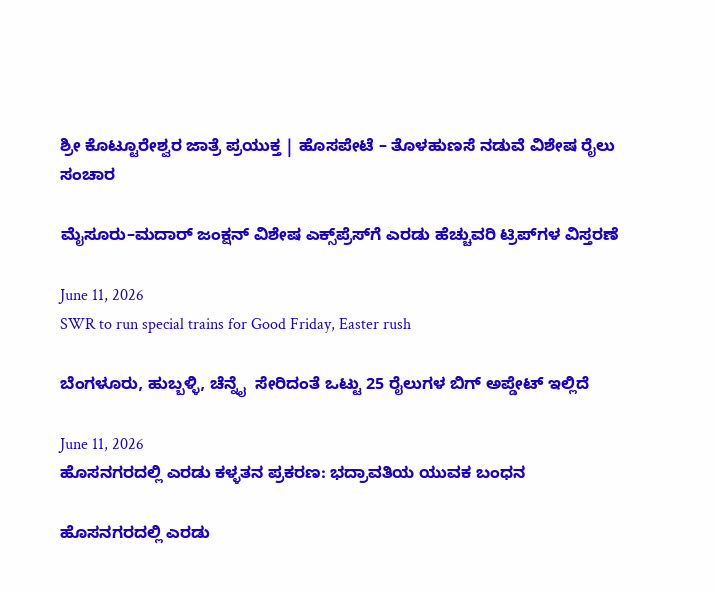ಶ್ರೀ ಕೊಟ್ಟೂರೇಶ್ವರ ಜಾತ್ರೆ ಪ್ರಯುಕ್ತ | ಹೊಸಪೇಟೆ – ತೊಳಹುಣಸೆ ನಡುವೆ ವಿಶೇಷ ರೈಲು ಸಂಚಾರ

ಮೈಸೂರು–ಮದಾರ್ ಜಂಕ್ಷನ್ ವಿಶೇಷ ಎಕ್ಸ್‌ಪ್ರೆಸ್‌ಗೆ ಎರಡು ಹೆಚ್ಚುವರಿ ಟ್ರಿಪ್‌ಗಳ ವಿಸ್ತರಣೆ

June 11, 2026
SWR to run special trains for Good Friday, Easter rush

ಬೆಂಗಳೂರು, ಹುಬ್ಬಳ್ಳಿ, ಚೆನ್ನೈ  ಸೇರಿದಂತೆ ಒಟ್ಟು 25 ರೈಲುಗಳ ಬಿಗ್ ಅಪ್ಡೇಟ್ ಇಲ್ಲಿದೆ

June 11, 2026
ಹೊಸನಗರದಲ್ಲಿ ಎರಡು ಕಳ್ಳತನ ಪ್ರಕರಣ: ಭದ್ರಾವತಿಯ ಯುವಕ ಬಂಧನ

ಹೊಸನಗರದಲ್ಲಿ ಎರಡು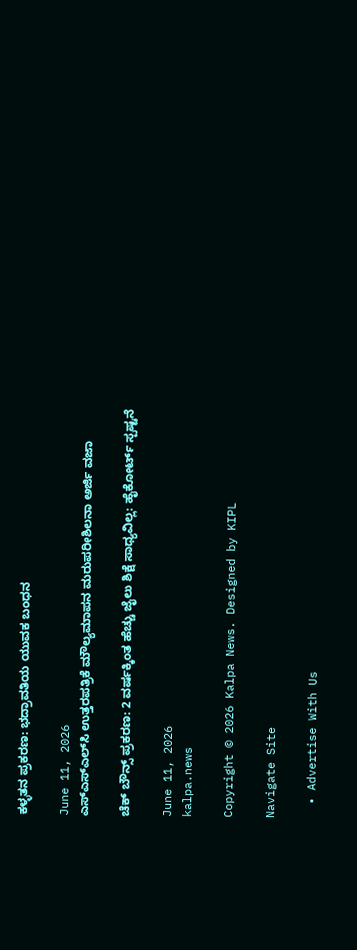ಕಳ್ಳತನ ಪ್ರಕರಣ: ಭದ್ರಾವತಿಯ ಯುವಕ ಬಂಧನ

June 11, 2026
ಎಸ್‌ಎಸ್‌ಎಲ್‌ಸಿ ಉತ್ತರಪತ್ರಿಕೆ ಮೌಲ್ಯಮಾಪನ ಮರುಪರೀಶಿಲನಾ ಅರ್ಜಿ ವಜಾ

ಚೆಕ್ ಬೌನ್ಸ್ ಪ್ರಕರಣ: 2 ವರ್ಷಕ್ಕಿಂತ ಹೆಚ್ಚು ಜೈಲು ಶಿಕ್ಷೆ ಸಾಧ್ಯವಿಲ್ಲ: ಹೈಕೋರ್ಟ್ ಸ್ಪಷ್ಟನೆ

June 11, 2026
kalpa.news

Copyright © 2026 Kalpa News. Designed by KIPL

Navigate Site

  • Advertise With Us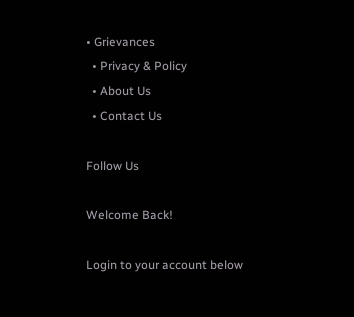• Grievances
  • Privacy & Policy
  • About Us
  • Contact Us

Follow Us

Welcome Back!

Login to your account below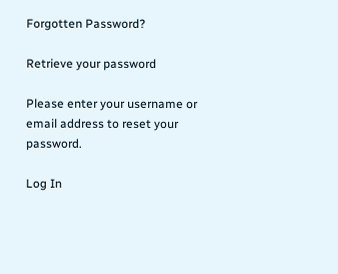Forgotten Password?

Retrieve your password

Please enter your username or email address to reset your password.

Log In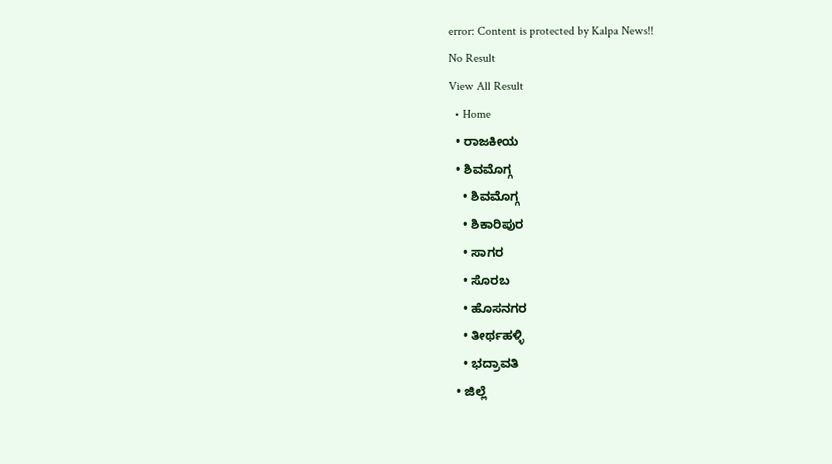error: Content is protected by Kalpa News!!
No Result
View All Result
  • Home
  • ರಾಜಕೀಯ
  • ಶಿವಮೊಗ್ಗ
    • ಶಿವಮೊಗ್ಗ
    • ಶಿಕಾರಿಪುರ
    • ಸಾಗರ
    • ಸೊರಬ
    • ಹೊಸನಗರ
    • ತೀರ್ಥಹಳ್ಳಿ
    • ಭದ್ರಾವತಿ
  • ಜಿಲ್ಲೆ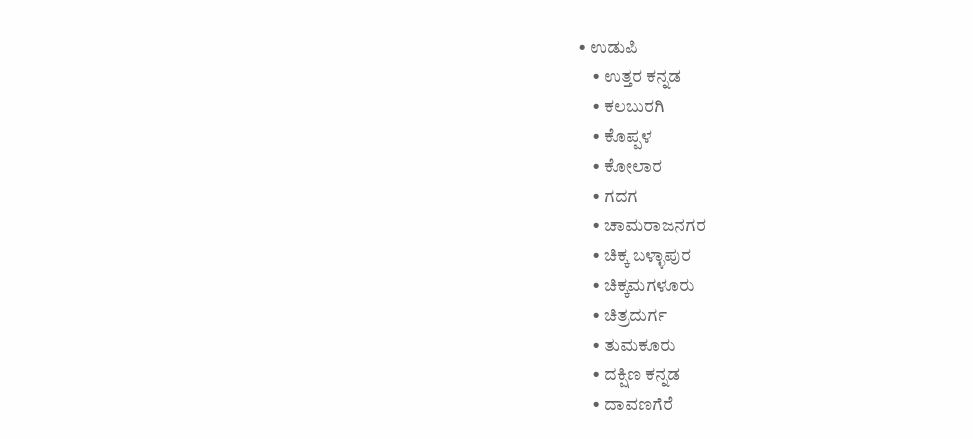• ಉಡುಪಿ
    • ಉತ್ತರ ಕನ್ನಡ
    • ಕಲಬುರಗಿ
    • ಕೊಪ್ಪಳ
    • ಕೋಲಾರ
    • ಗದಗ
    • ಚಾಮರಾಜನಗರ
    • ಚಿಕ್ಕ ಬಳ್ಳಾಪುರ
    • ಚಿಕ್ಕಮಗಳೂರು
    • ಚಿತ್ರದುರ್ಗ
    • ತುಮಕೂರು
    • ದಕ್ಷಿಣ ಕನ್ನಡ
    • ದಾವಣಗೆರೆ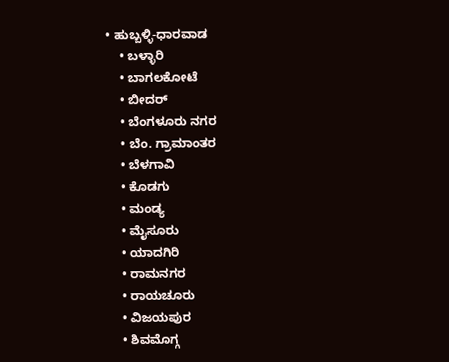• ಹುಬ್ಬಳ್ಳಿ-ಧಾರವಾಡ
    • ಬಳ್ಳಾರಿ
    • ಬಾಗಲಕೋಟೆ
    • ಬೀದರ್
    • ಬೆಂಗಳೂರು ನಗರ
    • ಬೆಂ. ಗ್ರಾಮಾಂತರ
    • ಬೆಳಗಾವಿ
    • ಕೊಡಗು
    • ಮಂಡ್ಯ
    • ಮೈಸೂರು
    • ಯಾದಗಿರಿ
    • ರಾಮನಗರ
    • ರಾಯಚೂರು
    • ವಿಜಯಪುರ
    • ಶಿವಮೊಗ್ಗ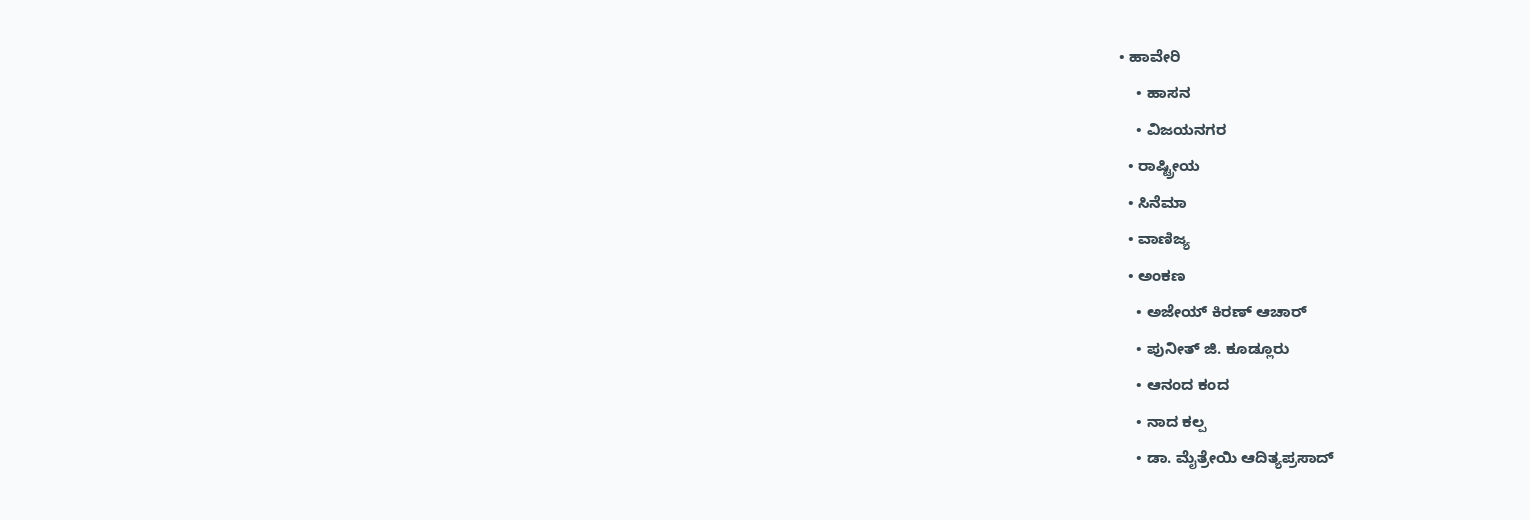• ಹಾವೇರಿ
    • ಹಾಸನ
    • ವಿಜಯನಗರ
  • ರಾಷ್ಟ್ರೀಯ
  • ಸಿನೆಮಾ
  • ವಾಣಿಜ್ಯ
  • ಅಂಕಣ
    • ಅಜೇಯ್ ಕಿರಣ್ ಆಚಾರ್
    • ಪುನೀತ್ ಜಿ. ಕೂಡ್ಲೂರು
    • ಆನಂದ ಕಂದ
    • ನಾದ ಕಲ್ಪ
    • ಡಾ. ಮೈತ್ರೇಯಿ ಆದಿತ್ಯಪ್ರಸಾದ್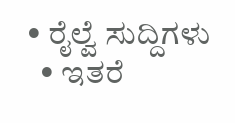• ರೈಲ್ವೆ ಸುದ್ದಿಗಳು
  • ಇತರೆ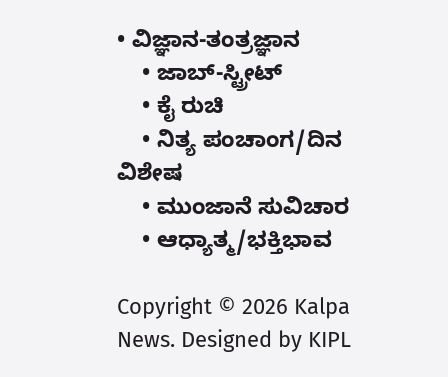• ವಿಜ್ಞಾನ-ತಂತ್ರಜ್ಞಾನ
    • ಜಾಬ್-ಸ್ಟ್ರೀಟ್
    • ಕೈ ರುಚಿ
    • ನಿತ್ಯ ಪಂಚಾಂಗ/ದಿನ ವಿಶೇಷ
    • ಮುಂಜಾನೆ ಸುವಿಚಾರ
    • ಆಧ್ಯಾತ್ಮ/ಭಕ್ತಿಭಾವ

Copyright © 2026 Kalpa News. Designed by KIPL